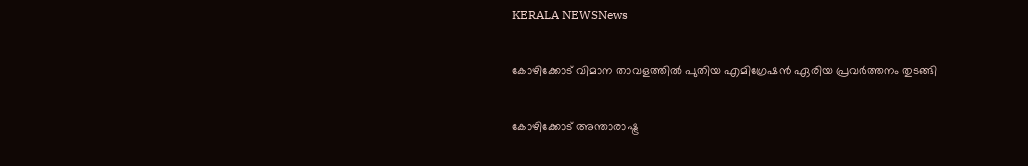KERALA NEWSNews

കോഴിക്കോട് വിമാന താവളത്തില്‍ പുതിയ എമിഗ്രേഷന്‍ ഏരിയ പ്രവര്‍ത്തനം തുടങ്ങി

കോഴിക്കോട് അന്താരാഷ്ട്ര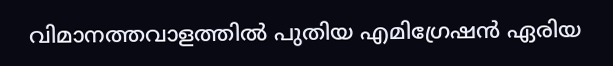വിമാനത്തവാളത്തില്‍ പുതിയ എമിഗ്രേഷന്‍ ഏരിയ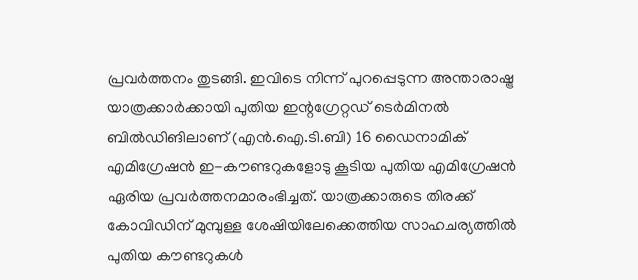പ്രവര്‍ത്തനം തുടങ്ങി. ഇവിടെ നിന്ന് പുറപ്പെടുന്ന അന്താരാഷ്ട്ര യാത്രക്കാര്‍ക്കായി പുതിയ ഇന്റഗ്രേറ്റഡ് ടെര്‍മിനല്‍ ബില്‍ഡിങിലാണ് (എന്‍.ഐ.ടി.ബി) 16 ഡൈനാമിക് എമിഗ്രേഷന്‍ ഇ-കൗണ്ടറുകളോടു കൂടിയ പുതിയ എമിഗ്രേഷന്‍ ഏരിയ പ്രവര്‍ത്തനമാരംഭിച്ചത്. യാത്രക്കാരുടെ തിരക്ക് കോവിഡിന് മുമ്പുള്ള ശേഷിയിലേക്കെത്തിയ സാഹചര്യത്തില്‍ പുതിയ കൗണ്ടറുകള്‍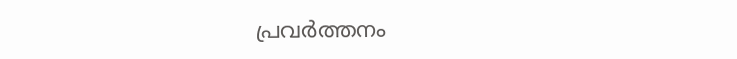പ്രവര്‍ത്തനം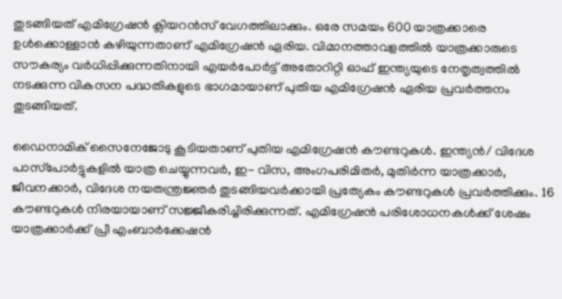തുടങ്ങിയത് എമിഗ്രേഷന്‍ ക്ലിയറന്‍സ് വേഗത്തിലാക്കും. ഒരേ സമയം 600 യാത്രക്കാരെ ഉള്‍ക്കൊള്ളാന്‍ കഴിയുന്നതാണ് എമിഗ്രേഷന്‍ ഏരിയ. വിമാനത്താവളത്തില്‍ യാത്രക്കാരുടെ സൗകര്യം വര്‍ധിപ്പിക്കുന്നതിനായി എയര്‍പോര്‍ട്ട് അതോറിറ്റി ഓഫ് ഇന്ത്യയുടെ നേതൃത്വത്തില്‍ നടക്കുന്ന വികസന പദ്ധതികളുടെ ഭാഗമായാണ് പുതിയ എമിഗ്രേഷന്‍ ഏരിയ പ്രവര്‍ത്തനം തുടങ്ങിയത്.

ഡൈനാമിക് സൈനേജോടു കൂടിയതാണ് പുതിയ എമിഗ്രേഷന്‍ കൗണ്ടറുകള്‍. ഇന്ത്യന്‍/ വിദേശ പാസ്‌പോര്‍ട്ടുകളില്‍ യാത്ര ചെയ്യുന്നവര്‍, ഇ- വിസ, അംഗപരിമിതര്‍, മുതിര്‍ന്ന യാത്രക്കാര്‍, ജീവനക്കാര്‍, വിദേശ നയതന്ത്രജ്ഞര്‍ തുടങ്ങിയവര്‍ക്കായി പ്രത്യേകം കൗണ്ടറുകള്‍ പ്രവര്‍ത്തിക്കും. 16 കൗണ്ടറുകള്‍ നിരയായാണ് സജ്ജീകരിച്ചിരിക്കുന്നത്. എമിഗ്രേഷന്‍ പരിശോധനകള്‍ക്ക് ശേഷം യാത്രക്കാര്‍ക്ക് പ്രീ എംബാര്‍ക്കേഷന്‍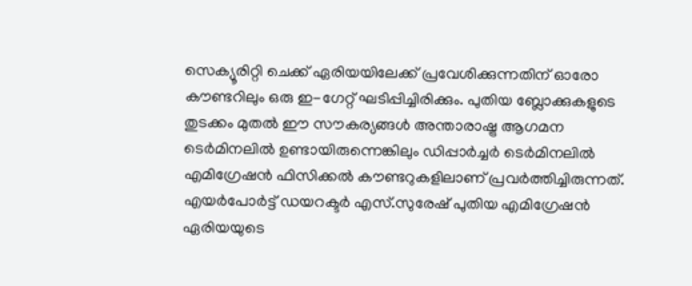സെക്യൂരിറ്റി ചെക്ക് ഏരിയയിലേക്ക് പ്രവേശിക്കുന്നതിന് ഓരോ കൗണ്ടറിലും ഒരു ഇ-ഗേറ്റ് ഘടിപ്പിച്ചിരിക്കും. പുതിയ ബ്ലോക്കുകളുടെ തുടക്കം മുതല്‍ ഈ സൗകര്യങ്ങള്‍ അന്താരാഷ്ട്ര ആഗമന ടെര്‍മിനലില്‍ ഉണ്ടായിരുന്നെങ്കിലും ഡിപ്പാര്‍ച്ചര്‍ ടെര്‍മിനലില്‍ എമിഗ്രേഷന്‍ ഫിസിക്കല്‍ കൗണ്ടറുകളിലാണ് പ്രവര്‍ത്തിച്ചിരുന്നത്. എയര്‍പോര്‍ട്ട് ഡയറക്ടര്‍ എസ്.സുരേഷ് പുതിയ എമിഗ്രേഷന്‍ ഏരിയയുടെ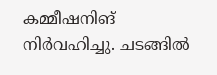കമ്മീഷനിങ് നിര്‍വഹിച്ചു. ചടങ്ങില്‍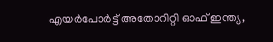എയര്‍പോര്‍ട്ട് അതോറിറ്റി ഓഫ് ഇന്ത്യ,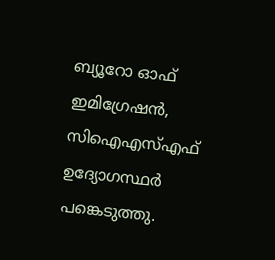ബ്യൂറോ ഓഫ് ഇമിഗ്രേഷന്‍, സിഐഎസ്എഫ് ഉദ്യോഗസ്ഥര്‍ പങ്കെടുത്തു.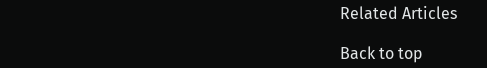Related Articles

Back to top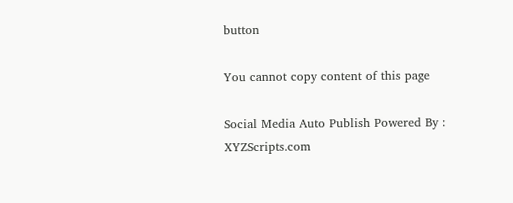button

You cannot copy content of this page

Social Media Auto Publish Powered By : XYZScripts.com